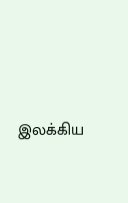இலக்கிய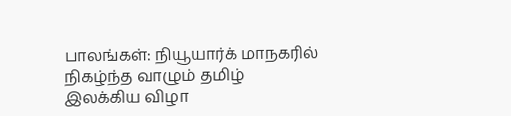பாலங்கள்: நியூயார்க் மாநகரில் நிகழ்ந்த வாழும் தமிழ் இலக்கிய விழா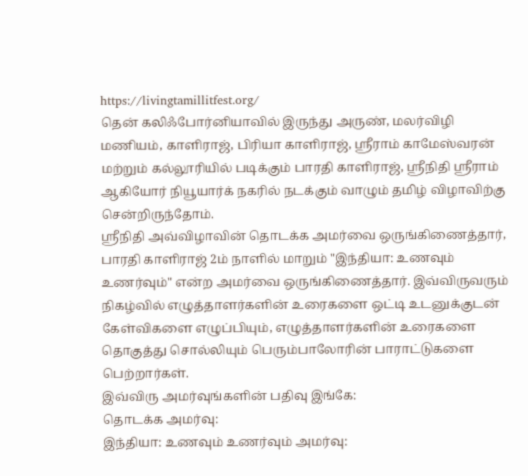https://livingtamillitfest.org/
தென் கலிஃபோர்னியாவில் இருந்து அருண், மலர்விழி மணியம், காளிராஜ், பிரியா காளிராஜ், ஸ்ரீராம் காமேஸ்வரன் மற்றும் கல்லூரியில் படிக்கும் பாரதி காளிராஜ், ஸ்ரீநிதி ஸ்ரீராம் ஆகியோர் நியூயார்க் நகரில் நடக்கும் வாழும் தமிழ் விழாவிற்கு சென்றிருந்தோம்.
ஸ்ரீநிதி அவ்விழாவின் தொடக்க அமர்வை ஒருங்கிணைத்தார், பாரதி காளிராஜ் 2ம் நாளில் மாறும் "இந்தியா: உணவும் உணர்வும்" என்ற அமர்வை ஒருங்கிணைத்தார். இவ்விருவரும் நிகழ்வில் எழுத்தாளர்களின் உரைகளை ஒட்டி உடனுக்குடன் கேள்விகளை எழுப்பியும், எழுத்தாளர்களின் உரைகளை தொகுத்து சொல்லியும் பெரும்பாலோரின் பாராட்டுகளை பெற்றார்கள்.
இவ்விரு அமர்வுங்களின் பதிவு இங்கே:
தொடக்க அமர்வு:
இந்தியா: உணவும் உணர்வும் அமர்வு: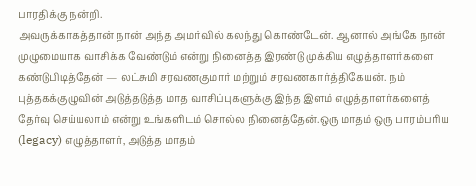பாரதிக்கு நன்றி.
அவருக்காகத்தான் நான் அந்த அமர்வில் கலந்து கொண்டேன். ஆனால் அங்கே நான் முழுமையாக வாசிக்க வேண்டும் என்று நினைத்த இரண்டு முக்கிய எழுத்தாளர்களை கண்டுபிடித்தேன் — லட்சுமி சரவணகுமார் மற்றும் சரவணகார்த்திகேயன். நம் புத்தகக்குழுவின் அடுத்தடுத்த மாத வாசிப்புகளுக்கு இந்த இளம் எழுத்தாளர்களைத் தேர்வு செய்யலாம் என்று உங்களிடம் சொல்ல நினைத்தேன்.ஒரு மாதம் ஒரு பாரம்பரிய (legacy) எழுத்தாளர், அடுத்த மாதம்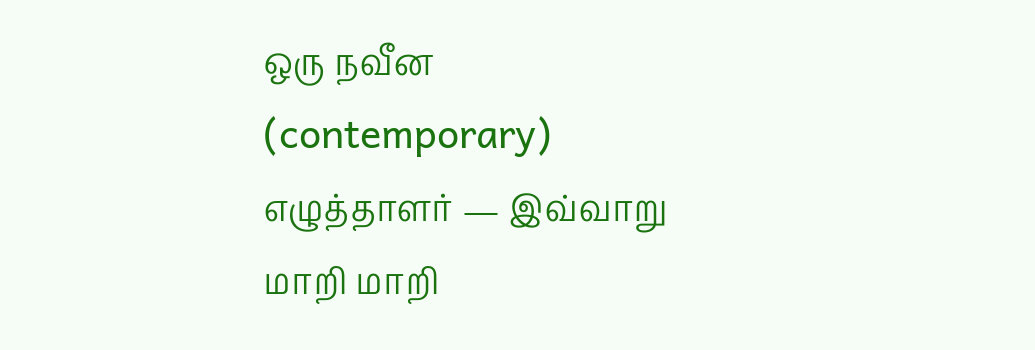ஒரு நவீன (contemporary) எழுத்தாளர் — இவ்வாறு மாறி மாறி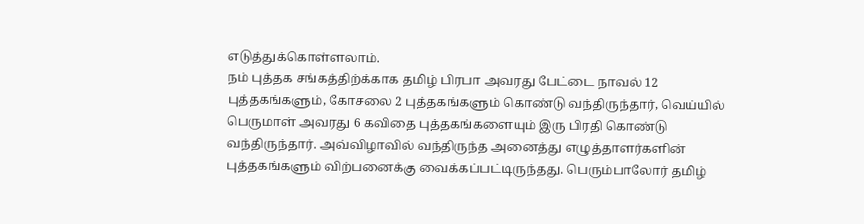எடுத்துக்கொள்ளலாம்.
நம் புத்தக சங்கத்திற்க்காக தமிழ் பிரபா அவரது பேட்டை நாவல் 12 புத்தகங்களும், கோசலை 2 புத்தகங்களும் கொண்டு வந்திருந்தார், வெய்யில் பெருமாள் அவரது 6 கவிதை புத்தகங்களையும் இரு பிரதி கொண்டு வந்திருந்தார். அவ்விழாவில் வந்திருந்த அனைத்து எழுத்தாளர்களின் புத்தகங்களும் விற்பனைக்கு வைக்கப்பட்டிருந்தது. பெரும்பாலோர் தமிழ்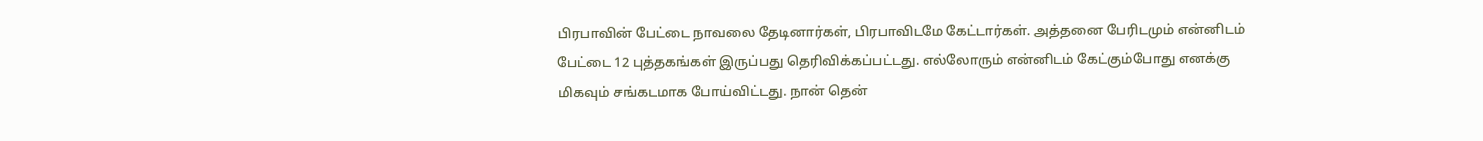பிரபாவின் பேட்டை நாவலை தேடினார்கள், பிரபாவிடமே கேட்டார்கள். அத்தனை பேரிடமும் என்னிடம் பேட்டை 12 புத்தகங்கள் இருப்பது தெரிவிக்கப்பட்டது. எல்லோரும் என்னிடம் கேட்கும்போது எனக்கு மிகவும் சங்கடமாக போய்விட்டது. நான் தென்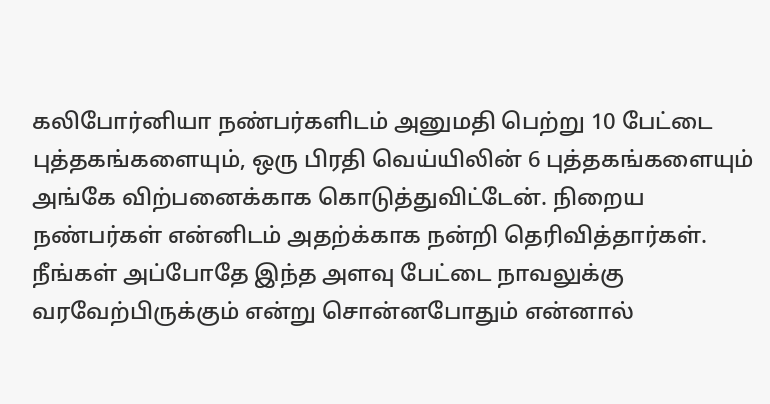கலிபோர்னியா நண்பர்களிடம் அனுமதி பெற்று 10 பேட்டை புத்தகங்களையும், ஒரு பிரதி வெய்யிலின் 6 புத்தகங்களையும் அங்கே விற்பனைக்காக கொடுத்துவிட்டேன். நிறைய நண்பர்கள் என்னிடம் அதற்க்காக நன்றி தெரிவித்தார்கள். நீங்கள் அப்போதே இந்த அளவு பேட்டை நாவலுக்கு வரவேற்பிருக்கும் என்று சொன்னபோதும் என்னால்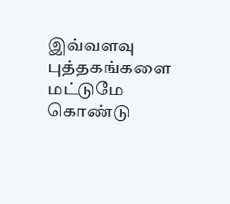இவ்வளவு புத்தகங்களை மட்டுமே கொண்டு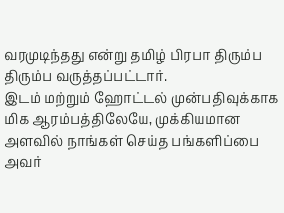வரமுடிந்தது என்று தமிழ் பிரபா திரும்ப திரும்ப வருத்தப்பட்டார்.
இடம் மற்றும் ஹோட்டல் முன்பதிவுக்காக மிக ஆரம்பத்திலேயே, முக்கியமான அளவில் நாங்கள் செய்த பங்களிப்பை அவர்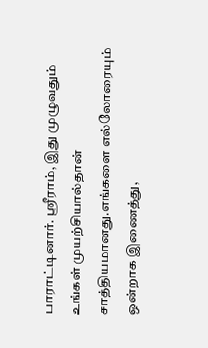பாராட்டினார். ஸ்ரீராம், இது முழுவதும் உங்கள் முயற்சியால்தான் சாத்தியமானது.எங்களை எல்லோரையும் ஒன்றாக இணைத்து,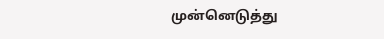முன்னெடுத்து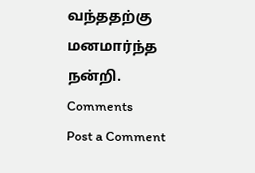வந்ததற்கு மனமார்ந்த நன்றி.
Comments
Post a Comment